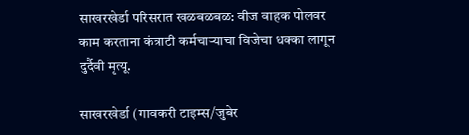साखरखेर्डा परिसरात खळबळबळ: वीज वाहक पोलवर काम करताना कंत्राटी कर्मचाऱ्याचा विजेचा धक्का लागून दुर्दैवी मृत्यू.

साखरखेर्डा (गावकरी टाइम्स/जुबेर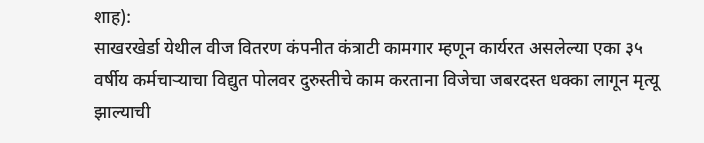शाह):
साखरखेर्डा येथील वीज वितरण कंपनीत कंत्राटी कामगार म्हणून कार्यरत असलेल्या एका ३५ वर्षीय कर्मचाऱ्याचा विद्युत पोलवर दुरुस्तीचे काम करताना विजेचा जबरदस्त धक्का लागून मृत्यू झाल्याची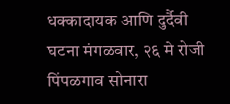धक्कादायक आणि दुर्दैवी घटना मंगळवार, २६ मे रोजी पिंपळगाव सोनारा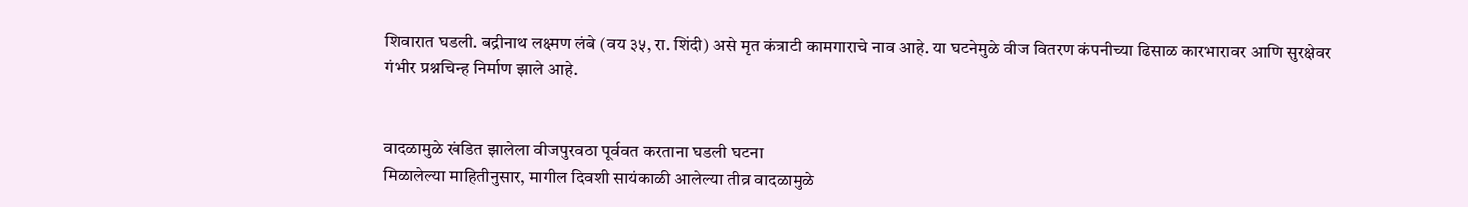शिवारात घडली. बद्रीनाथ लक्ष्मण लंबे (वय ३५, रा. शिंदी) असे मृत कंत्राटी कामगाराचे नाव आहे. या घटनेमुळे वीज वितरण कंपनीच्या ढिसाळ कारभारावर आणि सुरक्षेवर गंभीर प्रश्नचिन्ह निर्माण झाले आहे.


वादळामुळे खंडित झालेला वीजपुरवठा पूर्ववत करताना घडली घटना
मिळालेल्या माहितीनुसार, मागील दिवशी सायंकाळी आलेल्या तीव्र वादळामुळे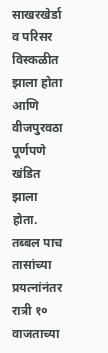साखरखेर्डा व परिसर विस्कळीत झाला होता आणि वीजपुरवठा पूर्णपणे खंडित झाला होता. तब्बल पाच तासांच्या प्रयत्नांनंतर रात्री १० वाजताच्या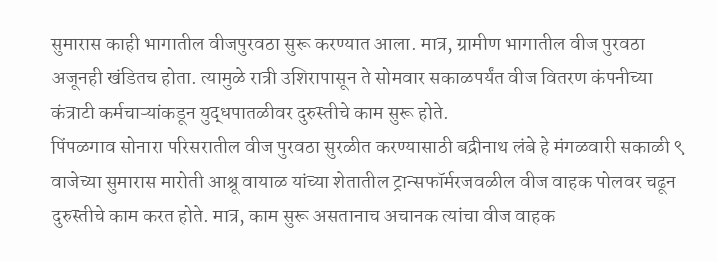सुमारास काही भागातील वीजपुरवठा सुरू करण्यात आला. मात्र, ग्रामीण भागातील वीज पुरवठा अजूनही खंडितच होता. त्यामुळे रात्री उशिरापासून ते सोमवार सकाळपर्यंत वीज वितरण कंपनीच्या कंत्राटी कर्मचाऱ्यांकडून युद्धपातळीवर दुरुस्तीचे काम सुरू होते.
पिंपळगाव सोनारा परिसरातील वीज पुरवठा सुरळीत करण्यासाठी बद्रीनाथ लंबे हे मंगळवारी सकाळी ९ वाजेच्या सुमारास मारोती आश्रू वायाळ यांच्या शेतातील ट्रान्सफॉर्मरजवळील वीज वाहक पोलवर चढून दुरुस्तीचे काम करत होते. मात्र, काम सुरू असतानाच अचानक त्यांचा वीज वाहक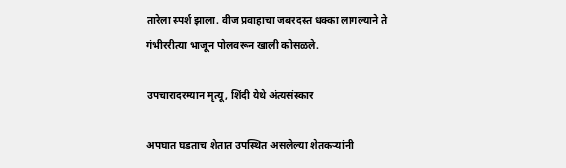तारेला स्पर्श झाला. वीज प्रवाहाचा जबरदस्त धक्का लागल्याने ते गंभीररीत्या भाजून पोलवरून खाली कोसळले.

उपचारादरम्यान मृत्यू, शिंदी येथे अंत्यसंस्कार

अपघात घडताच शेतात उपस्थित असलेल्या शेतकऱ्यांनी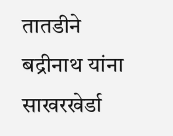तातडीने बद्रीनाथ यांना साखरखेर्डा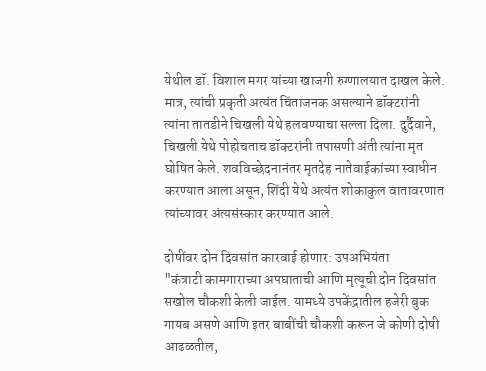येथील डॉ. विशाल मगर यांच्या खाजगी रुग्णालयात दाखल केले. मात्र, त्यांची प्रकृती अत्यंत चिंताजनक असल्याने डॉक्टरांनी त्यांना तातडीने चिखली येथे हलवण्याचा सल्ला दिला. दुर्दैवाने, चिखली येथे पोहोचताच डॉक्टरांनी तपासणी अंती त्यांना मृत घोषित केले. शवविच्छेदनानंतर मृतदेह नातेवाईकांच्या स्वाधीन करण्यात आला असून, शिंदी येथे अत्यंत शोकाकुल वातावरणात त्यांच्यावर अंत्यसंस्कार करण्यात आले.

दोषींवर दोन दिवसांत कारवाई होणार: उपअभियंता
"कंत्राटी कामगाराच्या अपघाताची आणि मृत्यूची दोन दिवसांत सखोल चौकशी केली जाईल. यामध्ये उपकेंद्रातील हजेरी बुक गायब असणे आणि इतर बाबींची चौकशी करून जे कोणी दोषी आढळतील,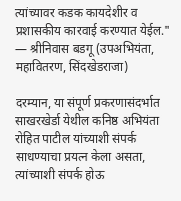त्यांच्यावर कडक कायदेशीर व प्रशासकीय कारवाई करण्यात येईल."
— श्रीनिवास बडगू (उपअभियंता, महावितरण, सिंदखेडराजा)

दरम्यान, या संपूर्ण प्रकरणासंदर्भात साखरखेर्डा येथील कनिष्ठ अभियंता रोहित पाटील यांच्याशी संपर्क साधण्याचा प्रयत्न केला असता, त्यांच्याशी संपर्क होऊ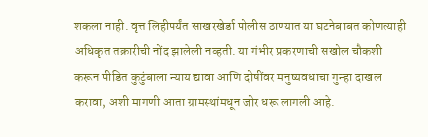शकला नाही. वृत्त लिहीपर्यंत साखरखेर्डा पोलीस ठाण्यात या घटनेबाबत कोणत्याही अधिकृत तक्रारीची नोंद झालेली नव्हती. या गंभीर प्रकरणाची सखोल चौकशी करून पीडित कुटुंबाला न्याय द्यावा आणि दोषींवर मनुष्यवधाचा गुन्हा दाखल करावा, अशी मागणी आता ग्रामस्थांमधून जोर धरू लागली आहे.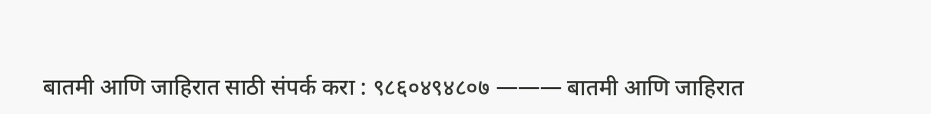बातमी आणि जाहिरात साठी संपर्क करा : ९८६०४९४८०७ ——— बातमी आणि जाहिरात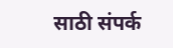साठी संपर्क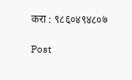करा : ९८६०४९४८०७

Post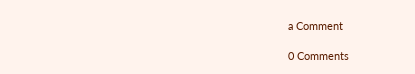a Comment

0 Comments